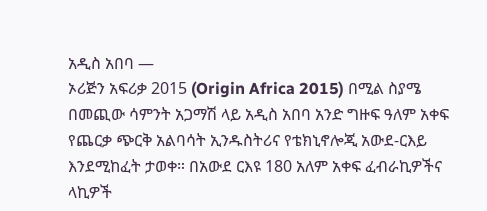አዲስ አበባ —
ኦሪጅን አፍሪቃ 2015 (Origin Africa 2015) በሚል ስያሜ በመጪው ሳምንት አጋማሽ ላይ አዲስ አበባ አንድ ግዙፍ ዓለም አቀፍ የጨርቃ ጭርቅ አልባሳት ኢንዱስትሪና የቴክኒኖሎጂ አውደ-ርእይ እንደሚከፈት ታወቀ። በአውደ ርእዩ 180 አለም አቀፍ ፈብራኪዎችና ላኪዎች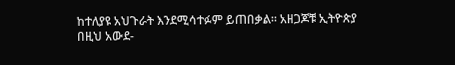ከተለያዩ አህጉራት እንደሚሳተፉም ይጠበቃል። አዘጋጆቹ ኢትዮጵያ በዚህ አውደ-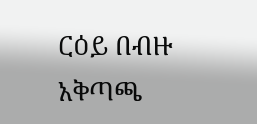ርዕይ በብዙ አቅጣጫ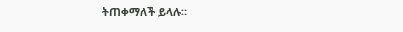ትጠቀማለች ይላሉ።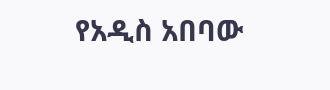የአዲስ አበባው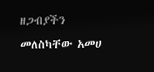ዘጋብያችን መለስካቸው አመሀ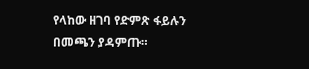የላከው ዘገባ የድምጽ ፋይሉን በመጫን ያዳምጡ።